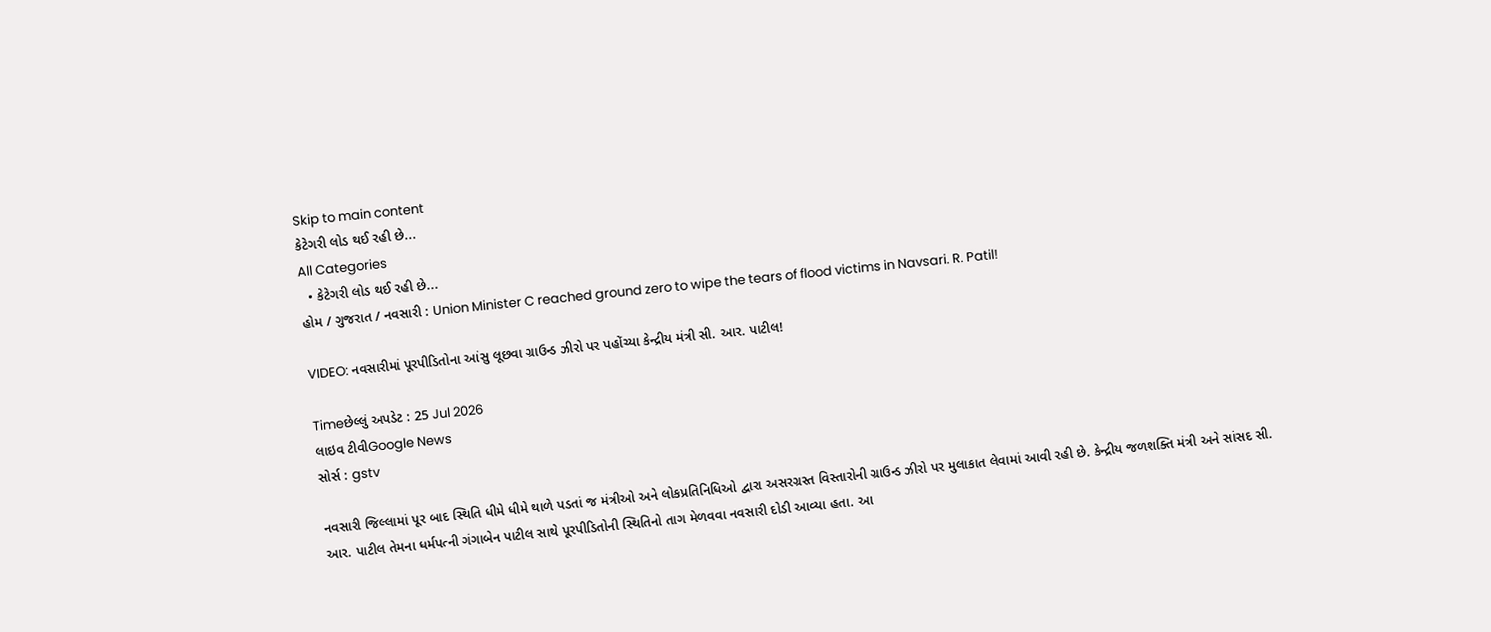Skip to main content
કેટેગરી લોડ થઈ રહી છે...
All Categories
  • કેટેગરી લોડ થઈ રહી છે...
હોમ / ગુજરાત / નવસારી : Union Minister C reached ground zero to wipe the tears of flood victims in Navsari. R. Patil!

VIDEO: નવસારીમાં પૂરપીડિતોના આંસુ લૂછવા ગ્રાઉન્ડ ઝીરો પર પહોંચ્યા કેન્દ્રીય મંત્રી સી. આર. પાટીલ!

Timeછેલ્લું અપડેટ : 25 Jul 2026
લાઇવ ટીવીGoogle News
સોર્સ : gstv

નવસારી જિલ્લામાં પૂર બાદ સ્થિતિ ધીમે ધીમે થાળે પડતાં જ મંત્રીઓ અને લોકપ્રતિનિધિઓ દ્વારા અસરગ્રસ્ત વિસ્તારોની ગ્રાઉન્ડ ઝીરો પર મુલાકાત લેવામાં આવી રહી છે. કેન્દ્રીય જળશક્તિ મંત્રી અને સાંસદ સી. આર. પાટીલ તેમના ધર્મપત્ની ગંગાબેન પાટીલ સાથે પૂરપીડિતોની સ્થિતિનો તાગ મેળવવા નવસારી દોડી આવ્યા હતા. આ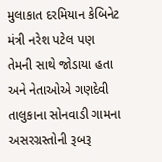મુલાકાત દરમિયાન કેબિનેટ મંત્રી નરેશ પટેલ પણ તેમની સાથે જોડાયા હતા અને નેતાઓએ ગણદેવી તાલુકાના સોનવાડી ગામના અસરગ્રસ્તોની રૂબરૂ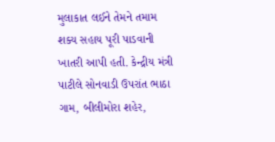મુલાકાત લઈને તેમને તમામ શક્ય સહાય પૂરી પાડવાની ખાતરી આપી હતી. કેન્દ્રીય મંત્રી પાટીલે સોનવાડી ઉપરાંત ભાઠા ગામ, બીલીમોરા શહેર,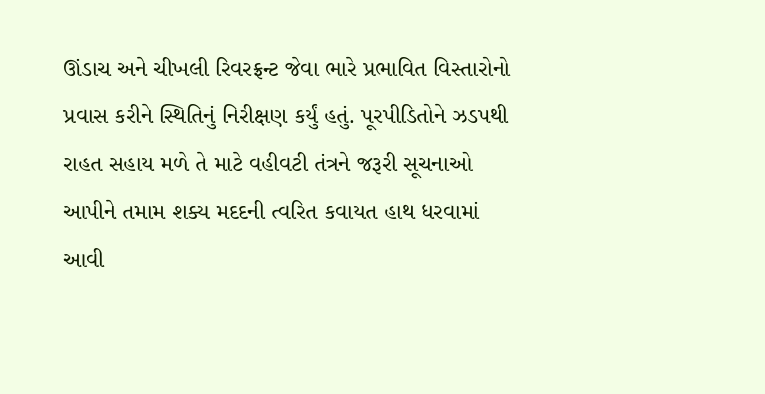ઊંડાચ અને ચીખલી રિવરફ્રન્ટ જેવા ભારે પ્રભાવિત વિસ્તારોનો પ્રવાસ કરીને સ્થિતિનું નિરીક્ષણ કર્યું હતું. પૂરપીડિતોને ઝડપથી રાહત સહાય મળે તે માટે વહીવટી તંત્રને જરૂરી સૂચનાઓ આપીને તમામ શક્ય મદદની ત્વરિત કવાયત હાથ ધરવામાં આવી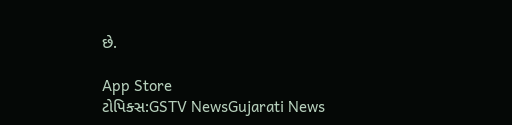છે.

App Store
ટોપિક્સ:GSTV NewsGujarati News